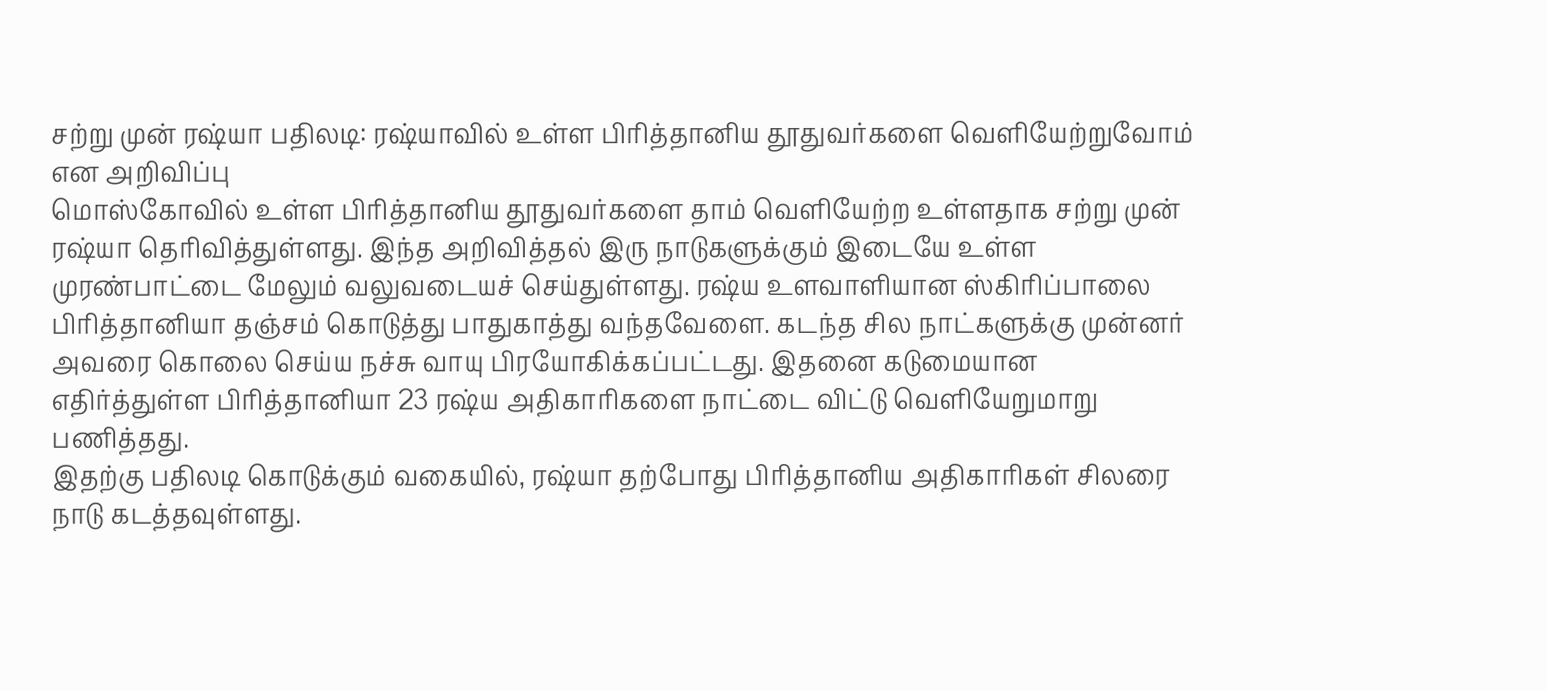சற்று முன் ரஷ்யா பதிலடி: ரஷ்யாவில் உள்ள பிரித்தானிய தூதுவர்களை வெளியேற்றுவோம் என அறிவிப்பு
மொஸ்கோவில் உள்ள பிரித்தானிய தூதுவர்களை தாம் வெளியேற்ற உள்ளதாக சற்று முன் ரஷ்யா தெரிவித்துள்ளது. இந்த அறிவித்தல் இரு நாடுகளுக்கும் இடையே உள்ள முரண்பாட்டை மேலும் வலுவடையச் செய்துள்ளது. ரஷ்ய உளவாளியான ஸ்கிரிப்பாலை பிரித்தானியா தஞ்சம் கொடுத்து பாதுகாத்து வந்தவேளை. கடந்த சில நாட்களுக்கு முன்னர் அவரை கொலை செய்ய நச்சு வாயு பிரயோகிக்கப்பட்டது. இதனை கடுமையான எதிர்த்துள்ள பிரித்தானியா 23 ரஷ்ய அதிகாரிகளை நாட்டை விட்டு வெளியேறுமாறு பணித்தது.
இதற்கு பதிலடி கொடுக்கும் வகையில், ரஷ்யா தற்போது பிரித்தானிய அதிகாரிகள் சிலரை நாடு கடத்தவுள்ளது.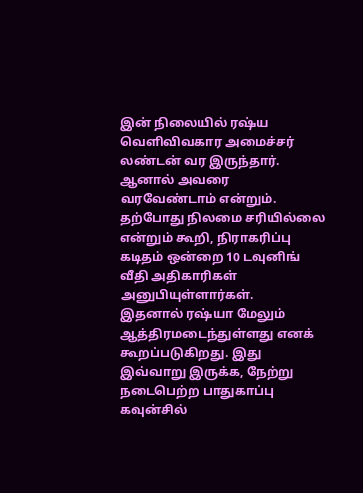இன் நிலையில் ரஷ்ய வெளிவிவகார அமைச்சர் லண்டன் வர இருந்தார். ஆனால் அவரை வரவேண்டாம் என்றும். தற்போது நிலமை சரியில்லை என்றும் கூறி, நிராகரிப்பு கடிதம் ஒன்றை 10 டவுனிங் வீதி அதிகாரிகள் அனுபியுள்ளார்கள்.
இதனால் ரஷ்யா மேலும் ஆத்திரமடைந்துள்ளது எனக் கூறப்படுகிறது. இது இவ்வாறு இருக்க, நேற்று நடைபெற்ற பாதுகாப்பு கவுன்சில்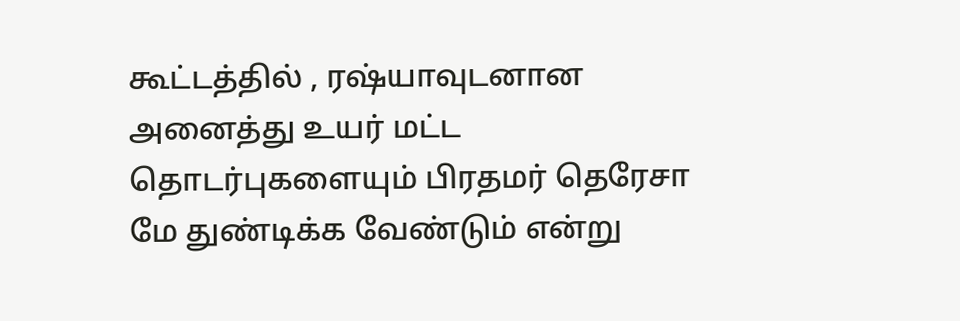கூட்டத்தில் , ரஷ்யாவுடனான அனைத்து உயர் மட்ட தொடர்புகளையும் பிரதமர் தெரேசா மே துண்டிக்க வேண்டும் என்று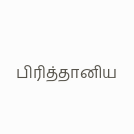பிரித்தானிய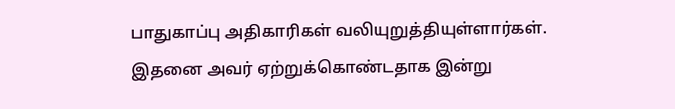பாதுகாப்பு அதிகாரிகள் வலியுறுத்தியுள்ளார்கள். இதனை அவர் ஏற்றுக்கொண்டதாக இன்று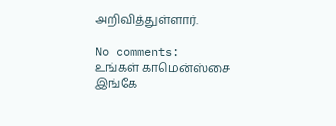அறிவித்துள்ளார்.

No comments:
உங்கள் காமென்ஸ்சை இங்கே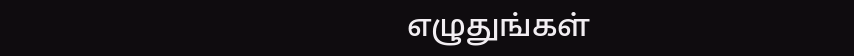எழுதுங்கள்